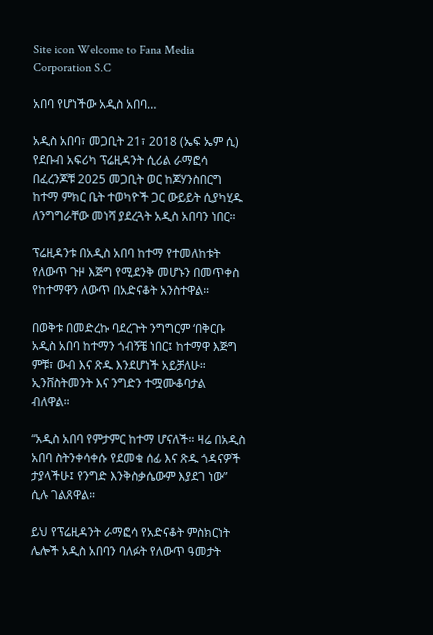Site icon Welcome to Fana Media Corporation S.C

አበባ የሆነችው አዲስ አበባ…

አዲስ አበባ፣ መጋቢት 21፣ 2018 (ኤፍ ኤም ሲ) የደቡብ አፍሪካ ፕሬዚዳንት ሲሪል ራማፎሳ በፈረንጆቹ 2025 መጋቢት ወር ከጆሃንስበርግ ከተማ ምክር ቤት ተወካዮች ጋር ውይይት ሲያካሂዱ ለንግግራቸው መነሻ ያደረጓት አዲስ አበባን ነበር።

ፕሬዚዳንቱ በአዲስ አበባ ከተማ የተመለከቱት የለውጥ ጉዞ እጅግ የሚደንቅ መሆኑን በመጥቀስ የከተማዋን ለውጥ በአድናቆት አንስተዋል።

በወቅቱ በመድረኩ ባደረጉት ንግግርም ‘በቅርቡ አዲስ አበባ ከተማን ጎብኝቼ ነበር፤ ከተማዋ እጅግ ምቹ፣ ውብ እና ጽዱ እንደሆነች አይቻለሁ። ኢንቨስትመንት እና ንግድን ተሟሙቆባታል ብለዋል።

“አዲስ አበባ የምታምር ከተማ ሆናለች። ዛሬ በአዲስ አበባ ስትንቀሳቀሱ የደመቁ ሰፊ እና ጽዱ ጎዳናዎች ታያላችሁ፤ የንግድ እንቅስቃሴውም እያደገ ነው” ሲሉ ገልጸዋል።

ይህ የፕሬዚዳንት ራማፎሳ የአድናቆት ምስክርነት ሌሎች አዲስ አበባን ባለፉት የለውጥ ዓመታት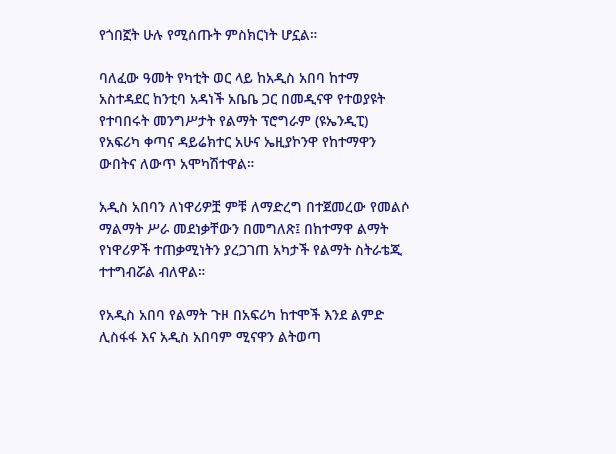የጎበኟት ሁሉ የሚሰጡት ምስክርነት ሆኗል።

ባለፈው ዓመት የካቲት ወር ላይ ከአዲስ አበባ ከተማ አስተዳደር ከንቲባ አዳነች አቤቤ ጋር በመዲናዋ የተወያዩት የተባበሩት መንግሥታት የልማት ፕሮግራም (ዩኤንዲፒ) የአፍሪካ ቀጣና ዳይሬክተር አሁና ኤዚያኮንዋ የከተማዋን ውበትና ለውጥ አሞካሽተዋል።

አዲስ አበባን ለነዋሪዎቿ ምቹ ለማድረግ በተጀመረው የመልሶ ማልማት ሥራ መደነቃቸውን በመግለጽ፤ በከተማዋ ልማት የነዋሪዎች ተጠቃሚነትን ያረጋገጠ አካታች የልማት ስትራቴጂ ተተግብሯል ብለዋል።

የአዲስ አበባ የልማት ጉዞ በአፍሪካ ከተሞች እንደ ልምድ ሊስፋፋ እና አዲስ አበባም ሚናዋን ልትወጣ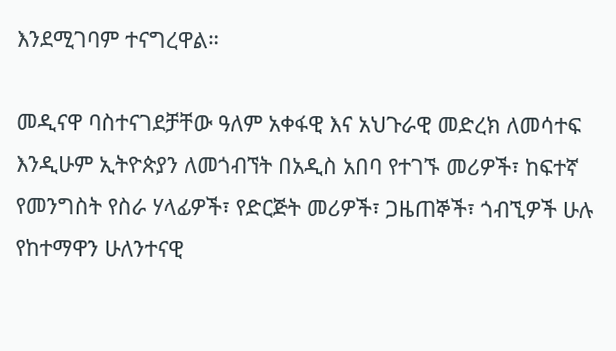እንደሚገባም ተናግረዋል።

መዲናዋ ባስተናገደቻቸው ዓለም አቀፋዊ እና አህጉራዊ መድረክ ለመሳተፍ እንዲሁም ኢትዮጵያን ለመጎብኘት በአዲስ አበባ የተገኙ መሪዎች፣ ከፍተኛ የመንግስት የስራ ሃላፊዎች፣ የድርጅት መሪዎች፣ ጋዜጠኞች፣ ጎብኚዎች ሁሉ የከተማዋን ሁለንተናዊ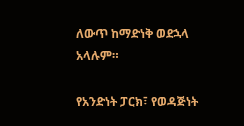ለውጥ ከማድነቅ ወደኋላ አላሉም።

የአንድነት ፓርክ፣ የወዳጅነት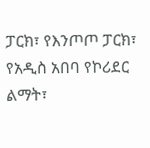ፓርክ፣ የእንጦጦ ፓርክ፣ የአዲስ አበባ የኮሪደር ልማት፣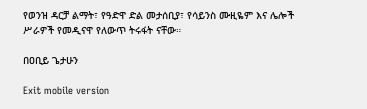የወንዝ ዳርቻ ልማት፣ የዓድዋ ድል መታሰቢያ፣ የሳይንስ ሙዚዬም እና ሌሎች ሥራዎች የመዲናዋ የለውጥ ትሩፋት ናቸው።

በዐቢይ ጌታሁን

Exit mobile version